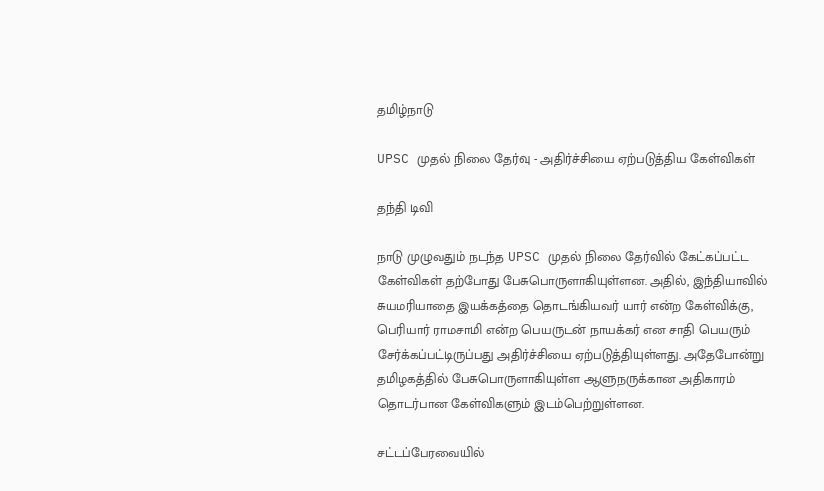தமிழ்நாடு

UPSC முதல் நிலை தேர்வு - அதிர்ச்சியை ஏற்படுத்திய கேள்விகள்

தந்தி டிவி

நாடு முழுவதும் நடந்த UPSC முதல் நிலை தேர்வில் கேட்கப்பட்ட கேள்விகள் தற்போது பேசுபொருளாகியுள்ளன. அதில், இந்தியாவில் சுயமரியாதை இயக்கத்தை தொடங்கியவர் யார் என்ற கேள்விக்கு, பெரியார் ராமசாமி என்ற பெயருடன் நாயக்கர் என சாதி பெயரும் சேர்க்கப்பட்டிருப்பது அதிர்ச்சியை ஏற்படுத்தியுள்ளது. அதேபோன்று தமிழகத்தில் பேசுபொருளாகியுள்ள ஆளுநருக்கான அதிகாரம் தொடர்பான கேள்விகளும் இடம்பெற்றுள்ளன.

சட்டப்பேரவையில்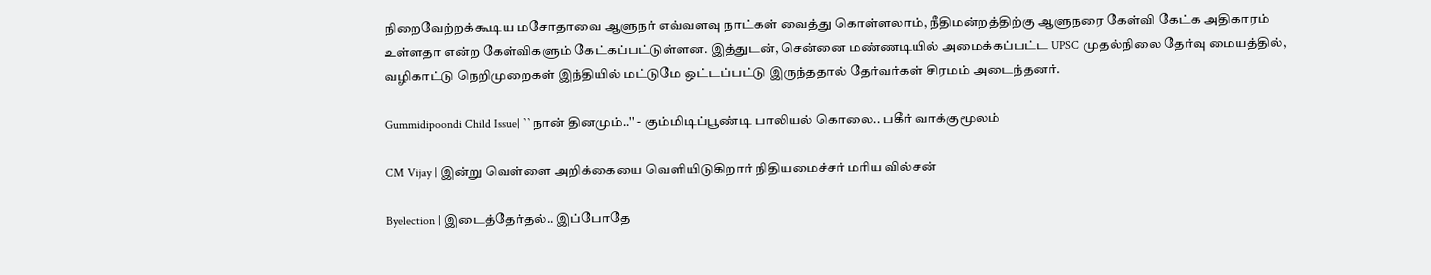நிறைவேற்றக்கூடிய மசோதாவை ஆளுநர் எவ்வளவு நாட்கள் வைத்து கொள்ளலாம், நீதிமன்றத்திற்கு ஆளுநரை கேள்வி கேட்க அதிகாரம் உள்ளதா என்ற கேள்விகளும் கேட்கப்பட்டுள்ளன. இத்துடன், சென்னை மண்ணடியில் அமைக்கப்பட்ட UPSC முதல்நிலை தேர்வு மையத்தில், வழிகாட்டு நெறிமுறைகள் இந்தியில் மட்டுமே ஒட்டப்பட்டு இருந்ததால் தேர்வர்கள் சிரமம் அடைந்தனர்.

Gummidipoondi Child Issue| ``நான் தினமும்..'' - கும்மிடிப்பூண்டி பாலியல் கொலை.. பகீர் வாக்குமூலம்

CM Vijay | இன்று வெள்ளை அறிக்கையை வெளியிடுகிறார் நிதியமைச்சர் மரிய வில்சன்

Byelection | இடைத்தேர்தல்.. இப்போதே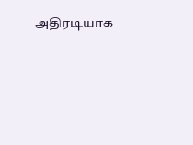அதிரடியாக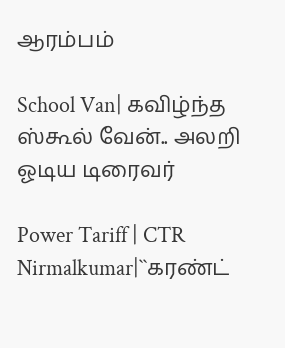ஆரம்பம்

School Van| கவிழ்ந்த ஸ்கூல் வேன்.. அலறி ஓடிய டிரைவர்

Power Tariff | CTR Nirmalkumar|``கரண்ட்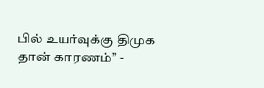பில் உயர்வுக்கு திமுக தான் காரணம்’’ -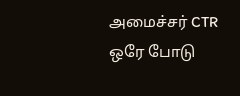அமைச்சர் CTR ஒரே போடு